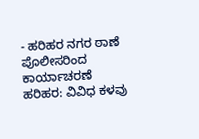- ಹರಿಹರ ನಗರ ಠಾಣೆ ಪೊಲೀಸರಿಂದ ಕಾರ್ಯಾಚರಣೆ
ಹರಿಹರ: ವಿವಿಧ ಕಳವು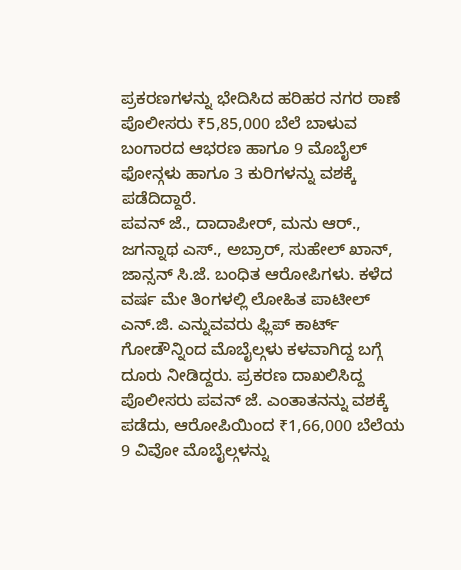ಪ್ರಕರಣಗಳನ್ನು ಭೇದಿಸಿದ ಹರಿಹರ ನಗರ ಠಾಣೆ ಪೊಲೀಸರು ₹5,85,000 ಬೆಲೆ ಬಾಳುವ ಬಂಗಾರದ ಆಭರಣ ಹಾಗೂ 9 ಮೊಬೈಲ್ ಫೋನ್ಗಳು ಹಾಗೂ 3 ಕುರಿಗಳನ್ನು ವಶಕ್ಕೆ ಪಡೆದಿದ್ದಾರೆ.
ಪವನ್ ಜೆ., ದಾದಾಪೀರ್, ಮನು ಆರ್., ಜಗನ್ನಾಥ ಎಸ್., ಅಬ್ರಾರ್, ಸುಹೇಲ್ ಖಾನ್, ಜಾನ್ಸನ್ ಸಿ.ಜೆ. ಬಂಧಿತ ಆರೋಪಿಗಳು. ಕಳೆದ ವರ್ಷ ಮೇ ತಿಂಗಳಲ್ಲಿ ಲೋಹಿತ ಪಾಟೀಲ್ ಎನ್.ಜಿ. ಎನ್ನುವವರು ಫ್ಲಿಪ್ ಕಾರ್ಟ್ ಗೋಡೌನ್ನಿಂದ ಮೊಬೈಲ್ಗಳು ಕಳವಾಗಿದ್ದ ಬಗ್ಗೆ ದೂರು ನೀಡಿದ್ದರು. ಪ್ರಕರಣ ದಾಖಲಿಸಿದ್ದ ಪೊಲೀಸರು ಪವನ್ ಜೆ. ಎಂತಾತನನ್ನು ವಶಕ್ಕೆ ಪಡೆದು, ಆರೋಪಿಯಿಂದ ₹1,66,000 ಬೆಲೆಯ 9 ವಿವೋ ಮೊಬೈಲ್ಗಳನ್ನು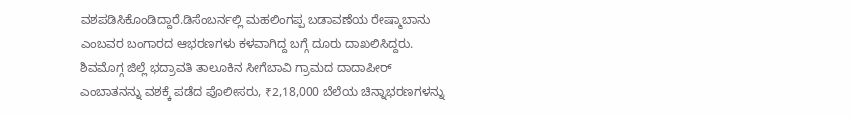ವಶಪಡಿಸಿಕೊಂಡಿದ್ದಾರೆ.ಡಿಸೆಂಬರ್ನಲ್ಲಿ ಮಹಲಿಂಗಪ್ಪ ಬಡಾವಣೆಯ ರೇಷ್ಮಾಬಾನು ಎಂಬವರ ಬಂಗಾರದ ಆಭರಣಗಳು ಕಳವಾಗಿದ್ದ ಬಗ್ಗೆ ದೂರು ದಾಖಲಿಸಿದ್ದರು. ಶಿವಮೊಗ್ಗ ಜಿಲ್ಲೆ ಭದ್ರಾವತಿ ತಾಲೂಕಿನ ಸೀಗೆಬಾವಿ ಗ್ರಾಮದ ದಾದಾಪೀರ್ ಎಂಬಾತನನ್ನು ವಶಕ್ಕೆ ಪಡೆದ ಪೊಲೀಸರು, ₹2,18,000 ಬೆಲೆಯ ಚಿನ್ನಾಭರಣಗಳನ್ನು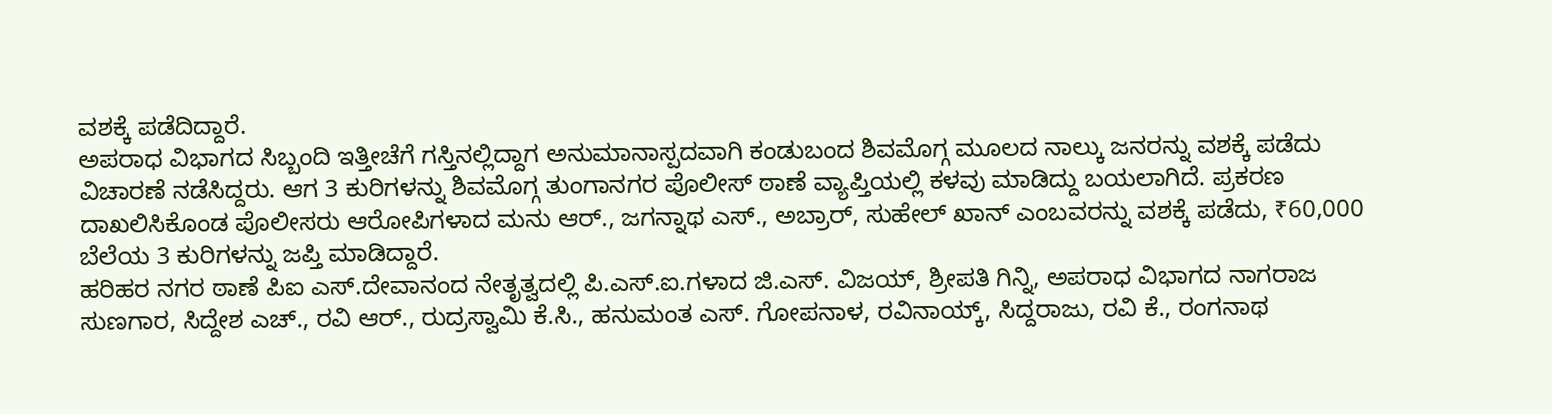ವಶಕ್ಕೆ ಪಡೆದಿದ್ದಾರೆ.
ಅಪರಾಧ ವಿಭಾಗದ ಸಿಬ್ಬಂದಿ ಇತ್ತೀಚೆಗೆ ಗಸ್ತಿನಲ್ಲಿದ್ದಾಗ ಅನುಮಾನಾಸ್ಪದವಾಗಿ ಕಂಡುಬಂದ ಶಿವಮೊಗ್ಗ ಮೂಲದ ನಾಲ್ಕು ಜನರನ್ನು ವಶಕ್ಕೆ ಪಡೆದು ವಿಚಾರಣೆ ನಡೆಸಿದ್ದರು. ಆಗ 3 ಕುರಿಗಳನ್ನು ಶಿವಮೊಗ್ಗ ತುಂಗಾನಗರ ಪೊಲೀಸ್ ಠಾಣೆ ವ್ಯಾಪ್ತಿಯಲ್ಲಿ ಕಳವು ಮಾಡಿದ್ದು ಬಯಲಾಗಿದೆ. ಪ್ರಕರಣ ದಾಖಲಿಸಿಕೊಂಡ ಪೊಲೀಸರು ಆರೋಪಿಗಳಾದ ಮನು ಆರ್., ಜಗನ್ನಾಥ ಎಸ್., ಅಬ್ರಾರ್, ಸುಹೇಲ್ ಖಾನ್ ಎಂಬವರನ್ನು ವಶಕ್ಕೆ ಪಡೆದು, ₹60,000 ಬೆಲೆಯ 3 ಕುರಿಗಳನ್ನು ಜಪ್ತಿ ಮಾಡಿದ್ದಾರೆ.
ಹರಿಹರ ನಗರ ಠಾಣೆ ಪಿಐ ಎಸ್.ದೇವಾನಂದ ನೇತೃತ್ವದಲ್ಲಿ ಪಿ.ಎಸ್.ಐ.ಗಳಾದ ಜಿ.ಎಸ್. ವಿಜಯ್, ಶ್ರೀಪತಿ ಗಿನ್ನಿ, ಅಪರಾಧ ವಿಭಾಗದ ನಾಗರಾಜ ಸುಣಗಾರ, ಸಿದ್ದೇಶ ಎಚ್., ರವಿ ಆರ್., ರುದ್ರಸ್ವಾಮಿ ಕೆ.ಸಿ., ಹನುಮಂತ ಎಸ್. ಗೋಪನಾಳ, ರವಿನಾಯ್ಕ್, ಸಿದ್ದರಾಜು, ರವಿ ಕೆ., ರಂಗನಾಥ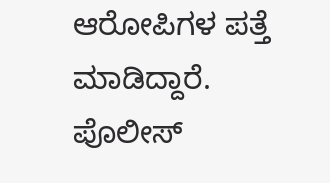ಆರೋಪಿಗಳ ಪತ್ತೆ ಮಾಡಿದ್ದಾರೆ. ಪೊಲೀಸ್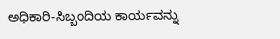ಅಧಿಕಾರಿ-ಸಿಬ್ಬಂದಿಯ ಕಾರ್ಯವನ್ನು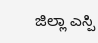ಜಿಲ್ಲಾ ಎಸ್ಪಿ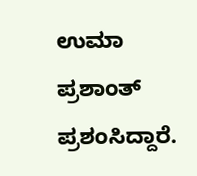ಉಮಾ ಪ್ರಶಾಂತ್ ಪ್ರಶಂಸಿದ್ದಾರೆ.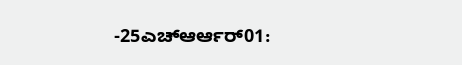-25ಎಚ್ಆರ್ಆರ್01: